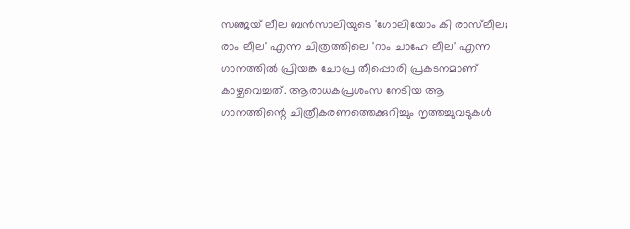സഞ്ജയ് ലീല ബൻസാലിയുടെ 'ഗോലിയോം കി രാസ്‌ലീല; രാം ലീല' എന്ന ചിത്രത്തിലെ 'റാം ചാഹേ ലീല' എന്ന ഗാനത്തിൽ പ്രിയങ്ക ചോപ്ര തീപ്പൊരി പ്രകടനമാണ് കാഴ്ചവെച്ചത്. ആരാധകപ്രശംസ നേടിയ ആ ഗാനത്തിന്റെ ചിത്രീകരണത്തെക്കുറിച്ചും നൃത്തച്ചുവടുകൾ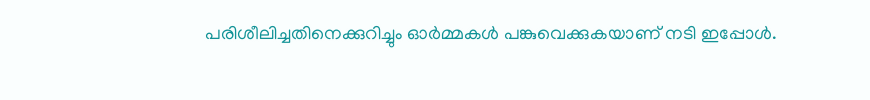പരിശീലിച്ചതിനെക്കുറിച്ചും ഓർമ്മകൾ പങ്കുവെക്കുകയാണ് നടി ഇപ്പോൾ.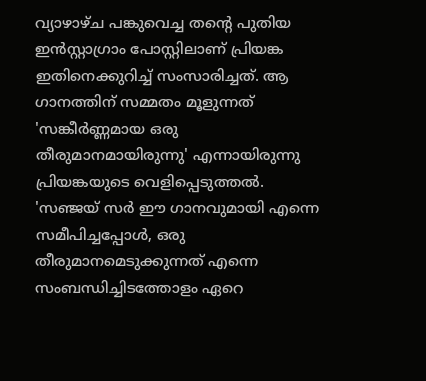വ്യാഴാഴ്ച പങ്കുവെച്ച തന്റെ പുതിയ ഇൻസ്റ്റാഗ്രാം പോസ്റ്റിലാണ് പ്രിയങ്ക ഇതിനെക്കുറിച്ച് സംസാരിച്ചത്. ആ ഗാനത്തിന് സമ്മതം മൂളുന്നത് 'സങ്കീർണ്ണമായ ഒരു തീരുമാനമായിരുന്നു' എന്നായിരുന്നു പ്രിയങ്കയുടെ വെളിപ്പെടുത്തൽ.
'സഞ്ജയ് സർ ഈ ഗാനവുമായി എന്നെ സമീപിച്ചപ്പോൾ, ഒരു തീരുമാനമെടുക്കുന്നത് എന്നെ സംബന്ധിച്ചിടത്തോളം ഏറെ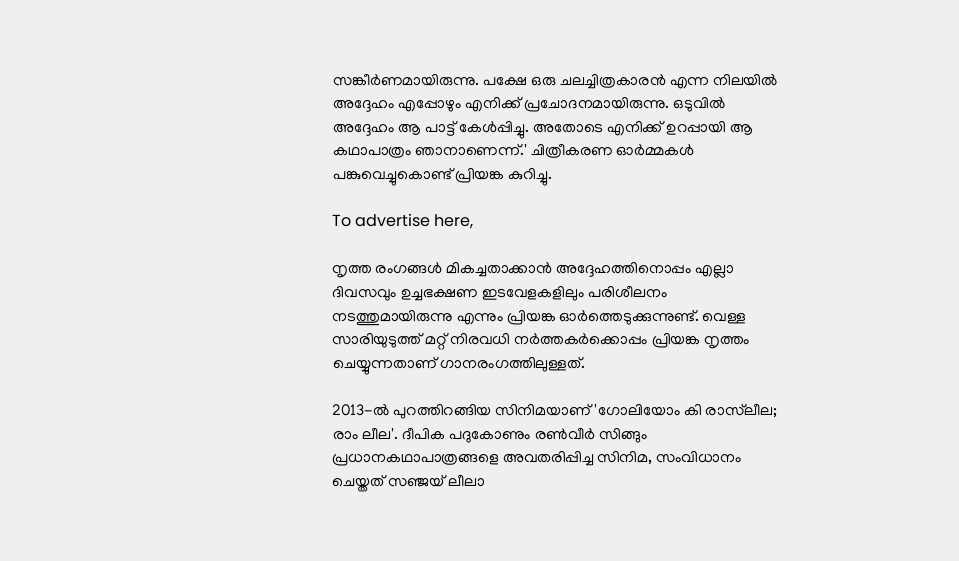സങ്കീർണമായിരുന്നു. പക്ഷേ ഒരു ചലച്ചിത്രകാരൻ എന്ന നിലയിൽ അദ്ദേഹം എപ്പോഴും എനിക്ക് പ്രചോദനമായിരുന്നു. ഒടുവിൽ അദ്ദേഹം ആ പാട്ട് കേൾപ്പിച്ചു. അതോടെ എനിക്ക് ഉറപ്പായി ആ കഥാപാത്രം ഞാനാണെന്ന്.' ചിത്രീകരണ ഓർമ്മകൾ പങ്കുവെച്ചുകൊണ്ട് പ്രിയങ്ക കുറിച്ചു.

To advertise here,

നൃത്ത രംഗങ്ങൾ മികച്ചതാക്കാൻ അദ്ദേഹത്തിനൊപ്പം എല്ലാ ദിവസവും ഉച്ചഭക്ഷണ ഇടവേളകളിലും പരിശീലനം നടത്തുമായിരുന്നു എന്നും പ്രിയങ്ക ഓർത്തെടുക്കുന്നുണ്ട്. വെള്ള സാരിയുടുത്ത് മറ്റ് നിരവധി നർത്തകർക്കൊപ്പം പ്രിയങ്ക നൃത്തം ചെയ്യുന്നതാണ് ഗാനരംഗത്തിലുള്ളത്.

2013-ൽ പുറത്തിറങ്ങിയ സിനിമയാണ് 'ഗോലിയോം കി രാസ്‌ലീല; രാം ലീല'. ദീപിക പദുകോണും രൺവീർ സിങ്ങും പ്രധാനകഥാപാത്രങ്ങളെ അവതരിപ്പിച്ച സിനിമ, സംവിധാനം ചെയ്തത് സഞ്ജയ് ലീലാ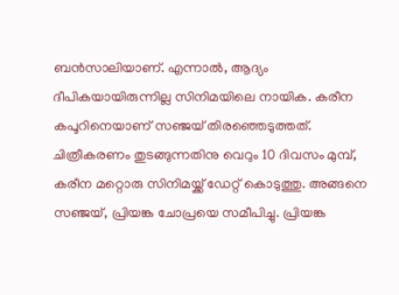ബൻസാലിയാണ്. എന്നാൽ, ആദ്യം ദീപികയായിരുന്നില്ല സിനിമയിലെ നായിക. കരീന കപൂറിനെയാണ് സഞ്ജയ് തിരഞ്ഞെടുത്തത്. ചിത്രീകരണം തുടങ്ങുന്നതിനു വെറും 10 ദിവസം മുമ്പ്, കരീന മറ്റൊരു സിനിമയ്ക്ക് ഡേറ്റ് കൊടുത്തു. അങ്ങനെ സഞ്ജയ്, പ്രിയങ്ക ചോപ്രയെ സമീപിച്ചു. പ്രിയങ്ക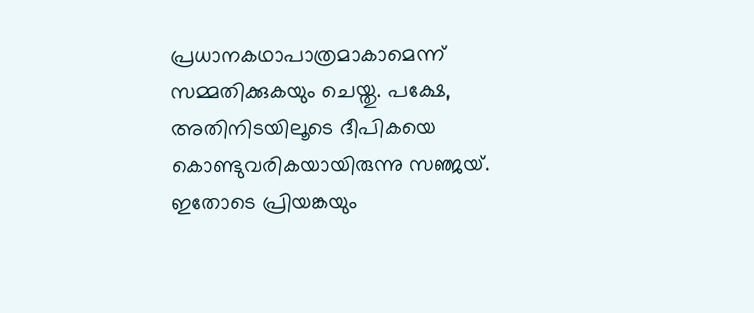പ്രധാനകഥാപാത്രമാകാമെന്ന് സമ്മതിക്കുകയും ചെയ്തു. പക്ഷേ, അതിനിടയിലൂടെ ദീപികയെ കൊണ്ടുവരികയായിരുന്നു സഞ്ജയ്. ഇതോടെ പ്രിയങ്കയും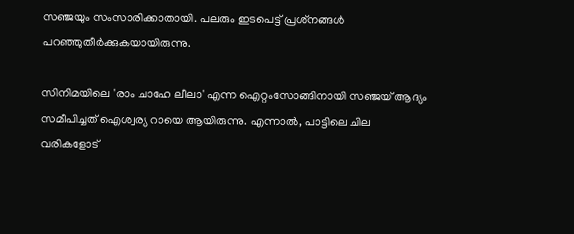സഞ്ജയും സംസാരിക്കാതായി. പലരും ഇടപെട്ട് പ്രശ്‌നങ്ങൾ പറഞ്ഞുതീർക്കുകയായിരുന്നു.

സിനിമയിലെ 'രാം ചാഹേ ലീലാ' എന്ന ഐറ്റംസോങ്ങിനായി സഞ്ജയ് ആദ്യം സമീപിച്ചത് ഐശ്വര്യ റായെ ആയിരുന്നു. എന്നാൽ, പാട്ടിലെ ചില വരികളോട്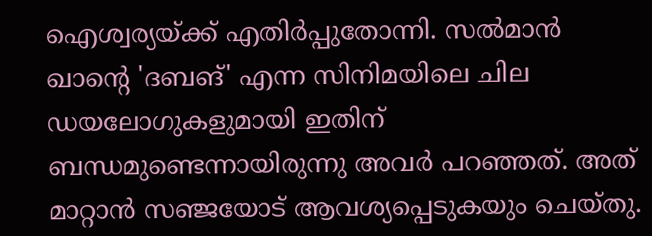ഐശ്വര്യയ്ക്ക് എതിർപ്പുതോന്നി. സൽമാൻ ഖാന്റെ 'ദബങ്' എന്ന സിനിമയിലെ ചില ഡയലോഗുകളുമായി ഇതിന് ബന്ധമുണ്ടെന്നായിരുന്നു അവർ പറഞ്ഞത്. അത് മാറ്റാൻ സഞ്ജയോട് ആവശ്യപ്പെടുകയും ചെയ്തു.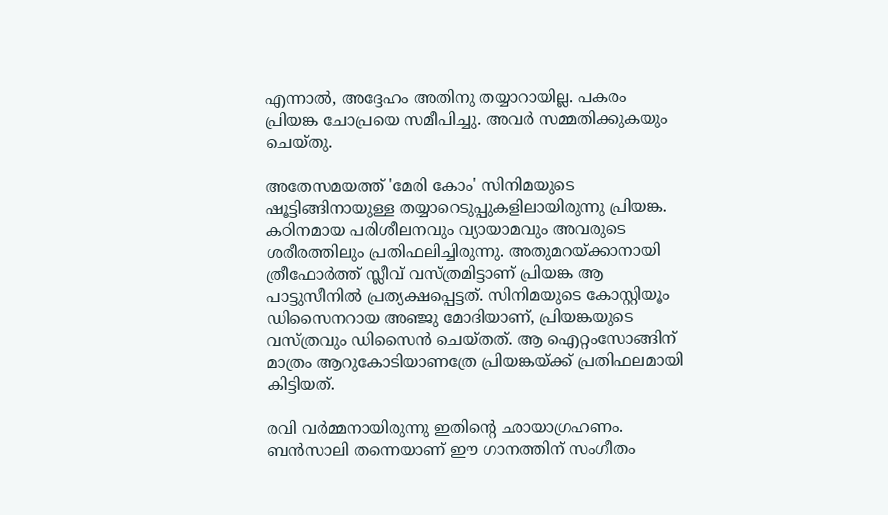എന്നാൽ, അദ്ദേഹം അതിനു തയ്യാറായില്ല. പകരം പ്രിയങ്ക ചോപ്രയെ സമീപിച്ചു. അവർ സമ്മതിക്കുകയും ചെയ്തു.

അതേസമയത്ത് 'മേരി കോം' സിനിമയുടെ ഷൂട്ടിങ്ങിനായുള്ള തയ്യാറെടുപ്പുകളിലായിരുന്നു പ്രിയങ്ക. കഠിനമായ പരിശീലനവും വ്യായാമവും അവരുടെ ശരീരത്തിലും പ്രതിഫലിച്ചിരുന്നു. അതുമറയ്ക്കാനായി ത്രീഫോർത്ത് സ്ലീവ് വസ്ത്രമിട്ടാണ് പ്രിയങ്ക ആ പാട്ടുസീനിൽ പ്രത്യക്ഷപ്പെട്ടത്. സിനിമയുടെ കോസ്റ്റിയൂം ഡിസൈനറായ അഞ്ജു മോദിയാണ്, പ്രിയങ്കയുടെ വസ്ത്രവും ഡിസൈൻ ചെയ്തത്. ആ ഐറ്റംസോങ്ങിന് മാത്രം ആറുകോടിയാണത്രേ പ്രിയങ്കയ്ക്ക് പ്രതിഫലമായി കിട്ടിയത്.

രവി വർമ്മനായിരുന്നു ഇതിന്റെ ഛായാഗ്രഹണം. ബൻസാലി തന്നെയാണ് ഈ ഗാനത്തിന് സംഗീതം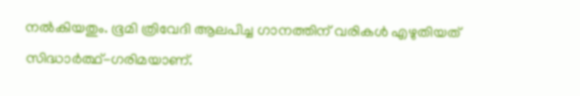നൽകിയതും. ഭൂമി ത്രിവേദി ആലപിച്ച ഗാനത്തിന് വരികൾ എഴുതിയത് സിദ്ധാർത്ഥ്-ഗരിമയാണ്.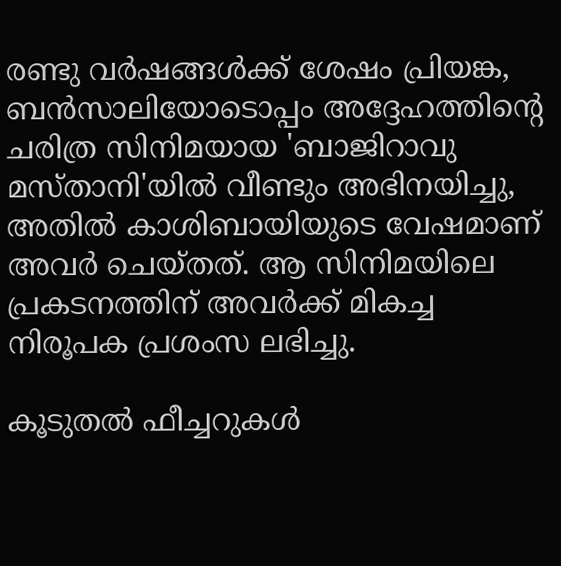രണ്ടു വർഷങ്ങൾക്ക് ശേഷം പ്രിയങ്ക, ബൻസാലിയോടൊപ്പം അദ്ദേഹത്തിന്റെ ചരിത്ര സിനിമയായ 'ബാജിറാവു മസ്താനി'യിൽ വീണ്ടും അഭിനയിച്ചു, അതിൽ കാശിബായിയുടെ വേഷമാണ് അവർ ചെയ്തത്. ആ സിനിമയിലെ പ്രകടനത്തിന് അവർക്ക് മികച്ച നിരൂപക പ്രശംസ ലഭിച്ചു.

കൂടുതല്‍ ഫീച്ചറുകള്‍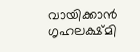വായിക്കാന്‍ ഗൃഹലക്ഷ്മി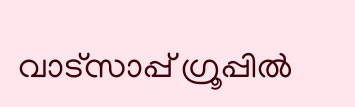വാട്സാപ്പ് ഗ്രൂപ്പില്‍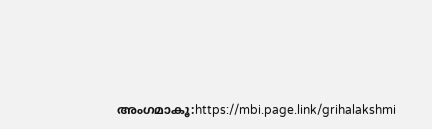അംഗമാകൂ:https://mbi.page.link/grihalakshmi